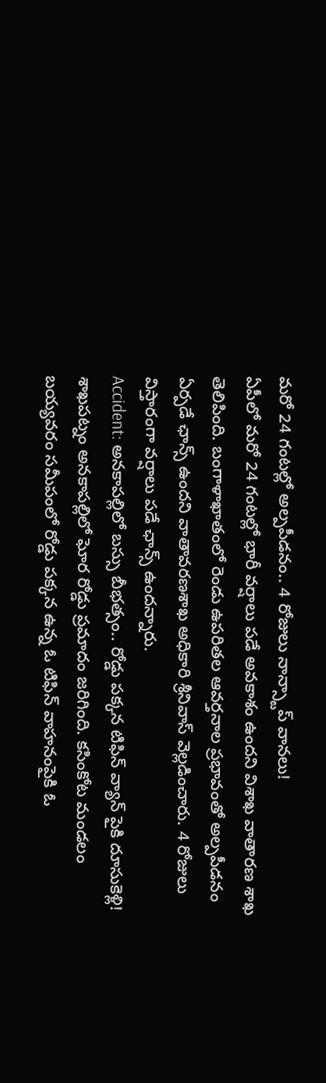మరో 24 గంటల్లో అల్పపీడనం.. 4 రోజులు నాన్స్టాప్ వానలు!
ఏపీలో మరో 24 గంటల్లో భారీ వర్షాలు పడే అవకాశం ఉందని విశాఖ వాతారణ శాఖ తెలిపింది. బంగాళాఖాతంలో రెండు ఉపరితల ఆవర్తనాల ప్రభావంతో అల్పపీడనం ఏర్పడే ఛాన్స్ ఉందని వాతావరణశాఖ అధికారి శ్రీనివాస్ వెల్లడించారు. 4 రోజులు విస్తారంగా వర్షాలు పడే ఛాన్స్ ఉందన్నారు.
Accident: అనకాపల్లిలో బస్సు బీభత్సం.. రోడ్డు పక్కన టిఫిన్ వ్యాన్ పైకి దూసుకెళ్లి!
శాఖపట్నం అనకాపల్లిలో ఘోర రోడ్డు ప్రమాదం జరిగింది. కసింకోట మండలం బయ్యవరం సమీపంలో రోడ్డు పక్కన ఉన్న ఓ టిఫిన్ వాహనంపైకి ఓ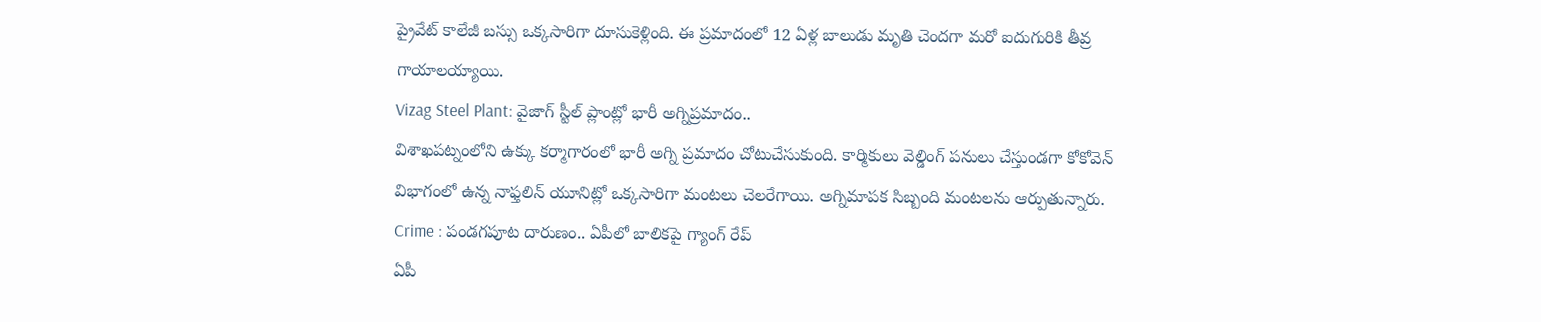ప్రైవేట్ కాలేజీ బస్సు ఒక్కసారిగా దూసుకెళ్లింది. ఈ ప్రమాదంలో 12 ఏళ్ల బాలుడు మృతి చెందగా మరో ఐదుగురికి తీవ్ర గాయాలయ్యాయి.
Vizag Steel Plant: వైజాగ్ స్టీల్ ప్లాంట్లో భారీ అగ్నిప్రమాదం..
విశాఖపట్నంలోని ఉక్కు కర్మాగారంలో భారీ అగ్ని ప్రమాదం చోటుచేసుకుంది. కార్మికులు వెల్డింగ్ పనులు చేస్తుండగా కోకోవెన్ విభాగంలో ఉన్న నాఫ్తలిన్ యూనిట్లో ఒక్కసారిగా మంటలు చెలరేగాయి. అగ్నిమాపక సిబ్బంది మంటలను ఆర్పుతున్నారు.
Crime : పండగపూట దారుణం.. ఏపీలో బాలికపై గ్యాంగ్ రేప్
ఏపీ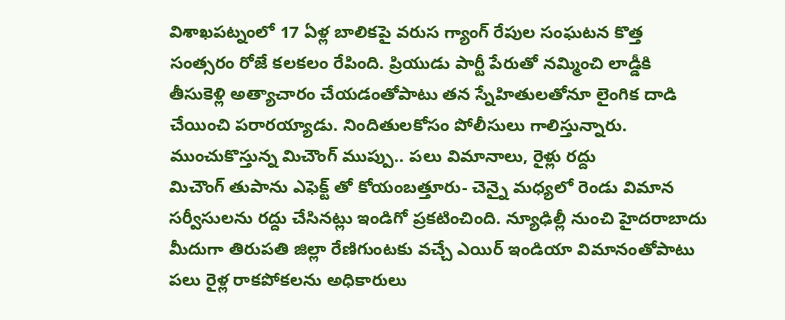విశాఖపట్నంలో 17 ఏళ్ల బాలికపై వరుస గ్యాంగ్ రేపుల సంఘటన కొత్త సంత్సరం రోజే కలకలం రేపింది. ప్రియుడు పార్టీ పేరుతో నమ్మించి లాడ్డీకి తీసుకెళ్లి అత్యాచారం చేయడంతోపాటు తన స్నేహితులతోనూ లైంగిక దాడి చేయించి పరారయ్యాడు. నిందితులకోసం పోలీసులు గాలిస్తున్నారు.
ముంచుకొస్తున్న మిచౌంగ్ ముప్పు.. పలు విమానాలు, రైళ్లు రద్దు
మిచౌంగ్ తుపాను ఎఫెక్ట్ తో కోయంబత్తూరు- చెన్నై మధ్యలో రెండు విమాన సర్వీసులను రద్దు చేసినట్లు ఇండిగో ప్రకటించింది. న్యూఢిల్లీ నుంచి హైదరాబాదు మీదుగా తిరుపతి జిల్లా రేణిగుంటకు వచ్చే ఎయిర్ ఇండియా విమానంతోపాటు పలు రైళ్ల రాకపోకలను అధికారులు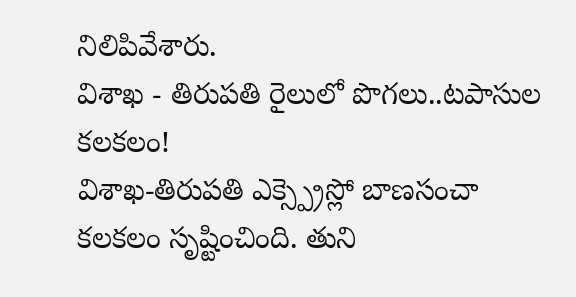నిలిపివేశారు.
విశాఖ - తిరుపతి రైలులో పొగలు..టపాసుల కలకలం!
విశాఖ-తిరుపతి ఎక్స్ప్రెస్లో బాణసంచా కలకలం సృష్టించింది. తుని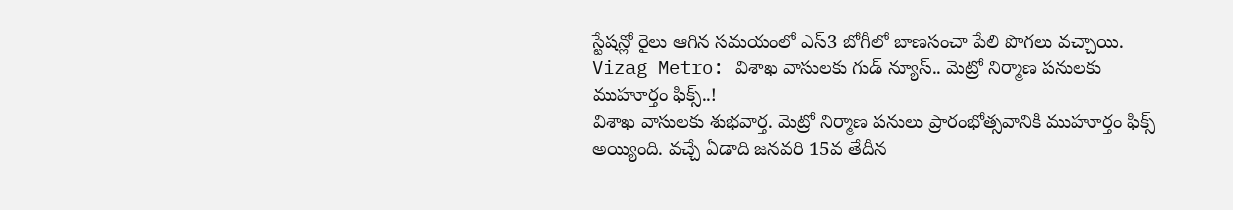స్టేషన్లో రైలు ఆగిన సమయంలో ఎస్3 బోగీలో బాణసంచా పేలి పొగలు వచ్చాయి.
Vizag Metro: విశాఖ వాసులకు గుడ్ న్యూస్.. మెట్రో నిర్మాణ పనులకు ముహూర్తం ఫిక్స్..!
విశాఖ వాసులకు శుభవార్త. మెట్రో నిర్మాణ పనులు ప్రారంభోత్సవానికి ముహూర్తం ఫిక్స్ అయ్యింది. వచ్చే ఏడాది జనవరి 15వ తేదీన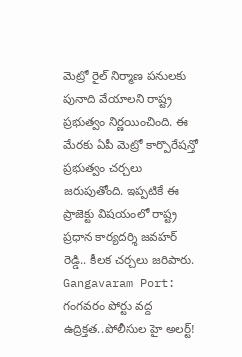మెట్రో రైల్ నిర్మాణ పనులకు పునాది వేయాలని రాష్ట్ర ప్రభుత్వం నిర్ణయించింది. ఈ మేరకు ఏపీ మెట్రో కార్పొరేషన్తో ప్రభుత్వం చర్చలు జరుపుతోంది. ఇప్పటికే ఈ ప్రాజెక్టు విషయంలో రాష్ట్ర ప్రధాన కార్యదర్శి జవహర్ రెడ్డి.. కీలక చర్చలు జరిపారు.
Gangavaram Port: గంగవరం పోర్టు వద్ద ఉద్రిక్తత..పోలీసుల హై అలర్ట్!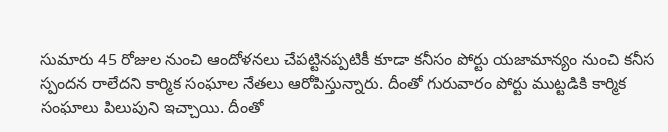సుమారు 45 రోజుల నుంచి ఆందోళనలు చేపట్టినప్పటికీ కూడా కనీసం పోర్టు యజామాన్యం నుంచి కనీస స్పందన రాలేదని కార్మిక సంఘాల నేతలు ఆరోపిస్తున్నారు. దీంతో గురువారం పోర్టు ముట్టడికి కార్మిక సంఘాలు పిలుపుని ఇచ్చాయి. దీంతో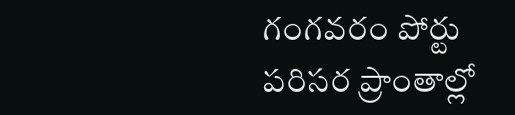గంగవరం పోర్టు పరిసర ప్రాంతాల్లో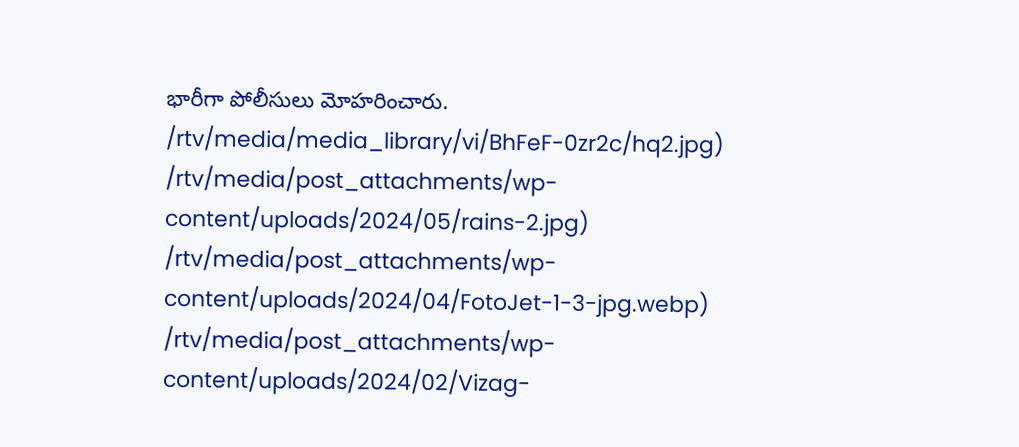భారీగా పోలీసులు మోహరించారు.
/rtv/media/media_library/vi/BhFeF-0zr2c/hq2.jpg)
/rtv/media/post_attachments/wp-content/uploads/2024/05/rains-2.jpg)
/rtv/media/post_attachments/wp-content/uploads/2024/04/FotoJet-1-3-jpg.webp)
/rtv/media/post_attachments/wp-content/uploads/2024/02/Vizag-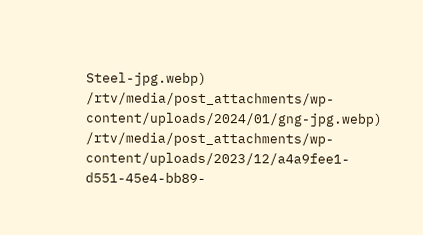Steel-jpg.webp)
/rtv/media/post_attachments/wp-content/uploads/2024/01/gng-jpg.webp)
/rtv/media/post_attachments/wp-content/uploads/2023/12/a4a9fee1-d551-45e4-bb89-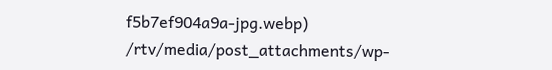f5b7ef904a9a-jpg.webp)
/rtv/media/post_attachments/wp-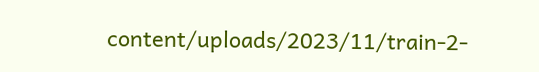content/uploads/2023/11/train-2-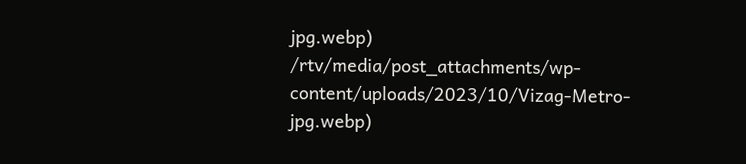jpg.webp)
/rtv/media/post_attachments/wp-content/uploads/2023/10/Vizag-Metro-jpg.webp)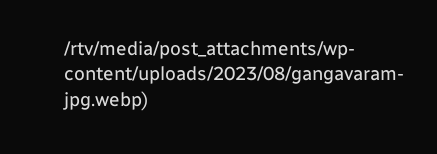/rtv/media/post_attachments/wp-content/uploads/2023/08/gangavaram-jpg.webp)